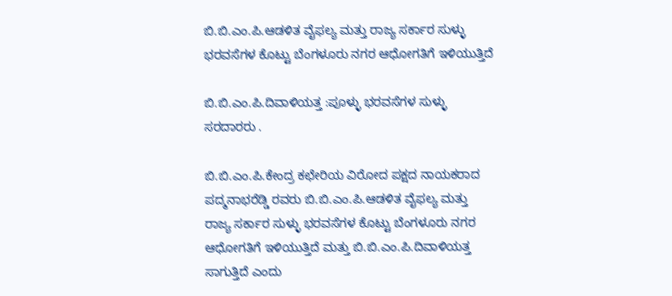ಬಿ.ಬಿ.ಎಂ.ಪಿ.ಆಡಳಿತ ವೈಫಲ್ಯ ಮತ್ತು ರಾಜ್ಯ ಸರ್ಕಾರ ಸುಳ್ಳು ಭರವಸೆಗಳ ಕೊಟ್ಟು ಬೆಂಗಳೂರು ನಗರ ಆಧೋಗತಿಗೆ ಇಳಿಯುತ್ತಿದೆ

ಬಿ.ಬಿ.ಎಂ.ಪಿ.ದಿವಾಳಿಯತ್ತ :ಪೂಳ್ಳು ಭರವಸೆಗಳ ಸುಳ್ಳು ಸರದಾರರು .

ಬಿ.ಬಿ.ಎಂ.ಪಿ.ಕೇಂದ್ರ ಕಛೇರಿಯ ವಿರೋದ ಪಕ್ಷದ ನಾಯಕರಾದ ಪದ್ಮನಾಭರೆಡ್ಡಿ ರವರು ಬಿ.ಬಿ.ಎಂ.ಪಿ.ಆಡಳಿತ ವೈಫಲ್ಯ ಮತ್ತು ರಾಜ್ಯ ಸರ್ಕಾರ ಸುಳ್ಳು ಭರವಸೆಗಳ ಕೊಟ್ಟು ಬೆಂಗಳೂರು ನಗರ ಆಧೋಗತಿಗೆ ಇಳಿಯುತ್ತಿದೆ ಮತ್ತು ಬಿ.ಬಿ.ಎಂ.ಪಿ.ದಿವಾಳಿಯತ್ತ ಸಾಗುತ್ತಿದೆ ಎಂದು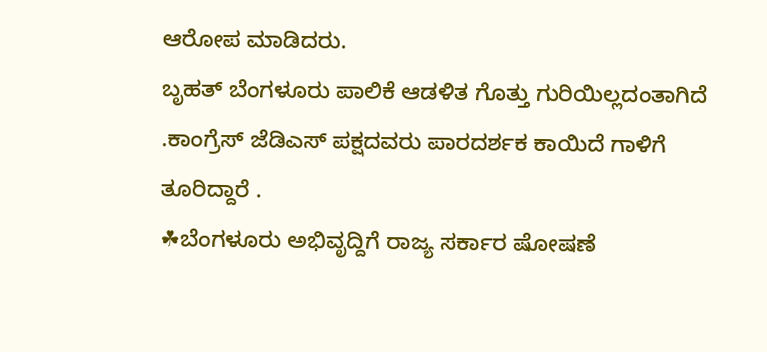ಆರೋಪ ಮಾಡಿದರು.
ಬೃಹತ್ ಬೆಂಗಳೂರು ಪಾಲಿಕೆ ಆಡಳಿತ ಗೊತ್ತು ಗುರಿಯಿಲ್ಲದಂತಾಗಿದೆ .ಕಾಂಗ್ರೆಸ್ ಜೆಡಿಎಸ್ ಪಕ್ಷದವರು ಪಾರದರ್ಶಕ ಕಾಯಿದೆ ಗಾಳಿಗೆ ತೂರಿದ್ದಾರೆ .
☘ಬೆಂಗಳೂರು ಅಭಿವೃದ್ದಿಗೆ ರಾಜ್ಯ ಸರ್ಕಾರ ಷೋಷಣೆ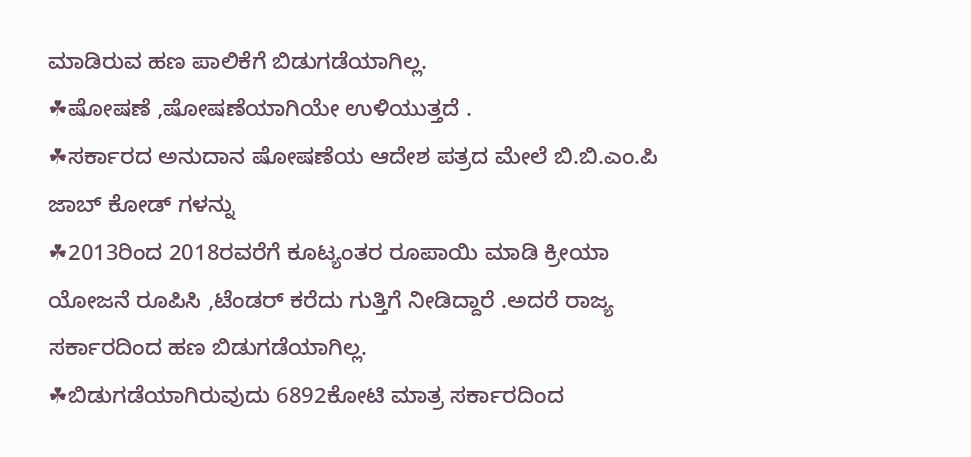ಮಾಡಿರುವ ಹಣ ಪಾಲಿಕೆಗೆ ಬಿಡುಗಡೆಯಾಗಿಲ್ಲ.
☘ಷೋಷಣೆ ,ಷೋಷಣೆಯಾಗಿಯೇ ಉಳಿಯುತ್ತದೆ .
☘ಸರ್ಕಾರದ ಅನುದಾನ ಷೋಷಣೆಯ ಆದೇಶ ಪತ್ರದ ಮೇಲೆ ಬಿ.ಬಿ.ಎಂ.ಪಿ ಜಾಬ್ ಕೋಡ್ ಗಳನ್ನು
☘2013ರಿಂದ 2018ರವರೆಗೆ ಕೂಟ್ಯಂತರ ರೂಪಾಯಿ ಮಾಡಿ ಕ್ರೀಯಾ ಯೋಜನೆ ರೂಪಿಸಿ ,ಟೆಂಡರ್ ಕರೆದು ಗುತ್ತಿಗೆ ನೀಡಿದ್ದಾರೆ .ಅದರೆ ರಾಜ್ಯ ಸರ್ಕಾರದಿಂದ ಹಣ ಬಿಡುಗಡೆಯಾಗಿಲ್ಲ.
☘ಬಿಡುಗಡೆಯಾಗಿರುವುದು 6892ಕೋಟಿ ಮಾತ್ರ ಸರ್ಕಾರದಿಂದ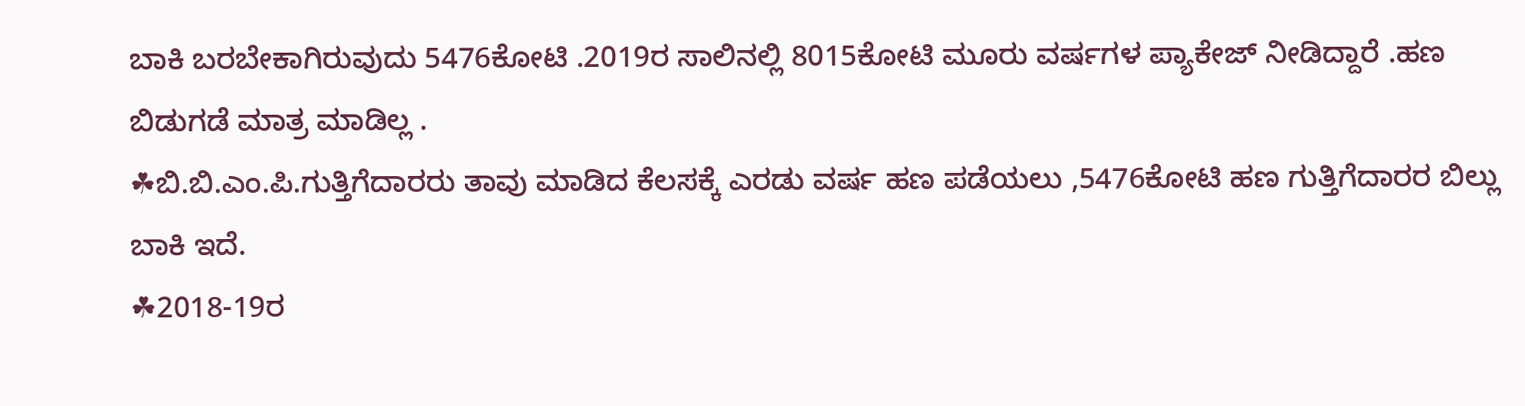ಬಾಕಿ ಬರಬೇಕಾಗಿರುವುದು 5476ಕೋಟಿ .2019ರ ಸಾಲಿನಲ್ಲಿ 8015ಕೋಟಿ ಮೂರು ವರ್ಷಗಳ ಪ್ಯಾಕೇಜ್ ನೀಡಿದ್ದಾರೆ .ಹಣ ಬಿಡುಗಡೆ ಮಾತ್ರ ಮಾಡಿಲ್ಲ .
☘ಬಿ.ಬಿ.ಎಂ.ಪಿ.ಗುತ್ತಿಗೆದಾರರು ತಾವು ಮಾಡಿದ ಕೆಲಸಕ್ಕೆ ಎರಡು ವರ್ಷ ಹಣ ಪಡೆಯಲು ,5476ಕೋಟಿ ಹಣ ಗುತ್ತಿಗೆದಾರರ ಬಿಲ್ಲು ಬಾಕಿ ಇದೆ.
☘2018-19ರ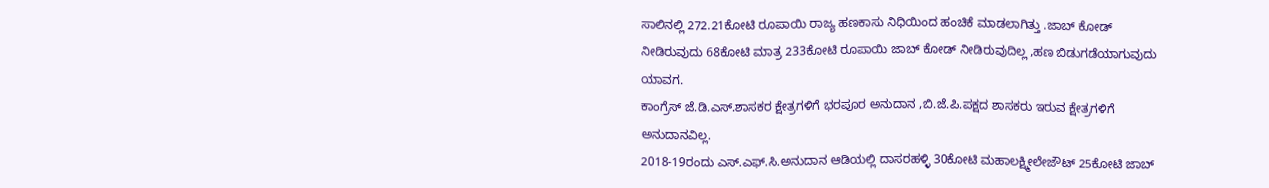ಸಾಲಿನಲ್ಲಿ 272.21ಕೋಟಿ ರೂಪಾಯಿ ರಾಜ್ಯ ಹಣಕಾಸು ನಿಧಿಯಿಂದ ಹಂಚಿಕೆ ಮಾಡಲಾಗಿತ್ತು .ಜಾಬ್ ಕೋಡ್ ನೀಡಿರುವುದು 68ಕೋಟಿ ಮಾತ್ರ 233ಕೋಟಿ ರೂಪಾಯಿ ಜಾಬ್ ಕೋಡ್ ನೀಡಿರುವುದಿಲ್ಲ ,ಹಣ ಬಿಡುಗಡೆಯಾಗುವುದು ಯಾವಗ.
ಕಾಂಗ್ರೆಸ್ ಜೆ.ಡಿ.ಎಸ್.ಶಾಸಕರ ಕ್ಷೇತ್ರಗಳಿಗೆ ಭರಪೂರ ಅನುದಾನ ,ಬಿ.ಜೆ.ಪಿ.ಪಕ್ಷದ ಶಾಸಕರು ಇರುವ ಕ್ಷೇತ್ರಗಳಿಗೆ ಅನುದಾನವಿಲ್ಲ.
2018-19ರಂದು ಎಸ್.ಎಫ್.ಸಿ.ಅನುದಾನ ಆಡಿಯಲ್ಲಿ ದಾಸರಹಳ್ಳಿ 30ಕೋಟಿ ಮಹಾಲಕ್ಷ್ಮೀಲೇಜೌಟ್ 25ಕೋಟಿ ಜಾಬ್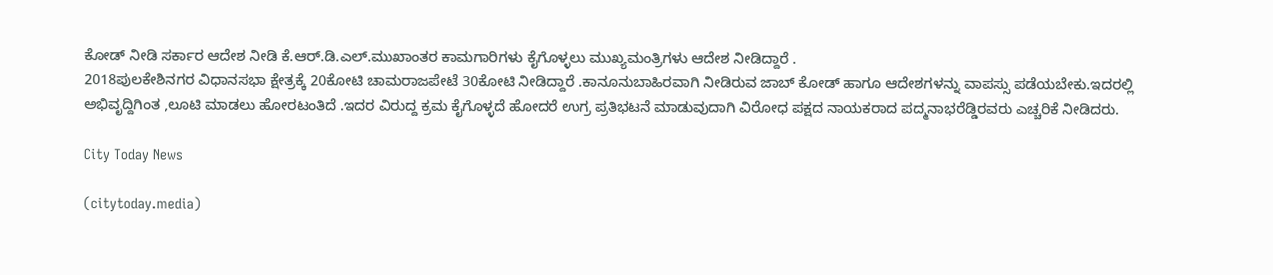ಕೋಡ್ ನೀಡಿ ಸರ್ಕಾರ ಆದೇಶ ನೀಡಿ ಕೆ.ಆರ್.ಡಿ.ಎಲ್.ಮುಖಾಂತರ ಕಾಮಗಾರಿಗಳು ಕೈಗೊಳ್ಳಲು ಮುಖ್ಯಮಂತ್ರಿಗಳು ಆದೇಶ ನೀಡಿದ್ದಾರೆ .
2018ಪುಲಕೇಶಿನಗರ ವಿಧಾನಸಭಾ ಕ್ಷೇತ್ರಕ್ಕೆ 20ಕೋಟಿ ಚಾಮರಾಜಪೇಟೆ 30ಕೋಟಿ ನೀಡಿದ್ದಾರೆ .ಕಾನೂನುಬಾಹಿರವಾಗಿ ನೀಡಿರುವ ಜಾಬ್ ಕೋಡ್ ಹಾಗೂ ಆದೇಶಗಳನ್ನು ವಾಪಸ್ಸು ಪಡೆಯಬೇಕು.ಇದರಲ್ಲಿ ಅಭಿವೃದ್ದಿಗಿಂತ ,ಲೂಟಿ ಮಾಡಲು ಹೋರಟಂತಿದೆ .ಇದರ ವಿರುದ್ದ ಕ್ರಮ ಕೈಗೊಳ್ಳದೆ ಹೋದರೆ ಉಗ್ರ ಪ್ರತಿಭಟನೆ ಮಾಡುವುದಾಗಿ ವಿರೋಧ ಪಕ್ಷದ ನಾಯಕರಾದ ಪದ್ಮನಾಭರೆಡ್ಡಿರವರು ಎಚ್ಚರಿಕೆ ನೀಡಿದರು.

City Today News

(citytoday.media)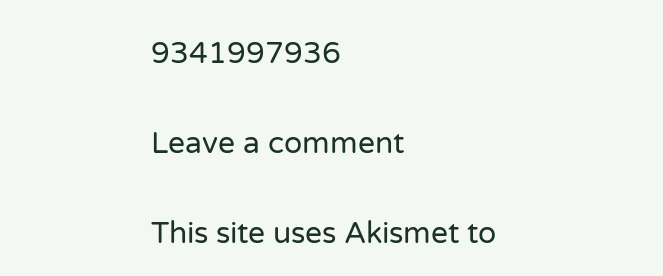9341997936

Leave a comment

This site uses Akismet to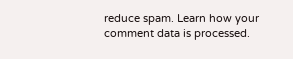reduce spam. Learn how your comment data is processed.